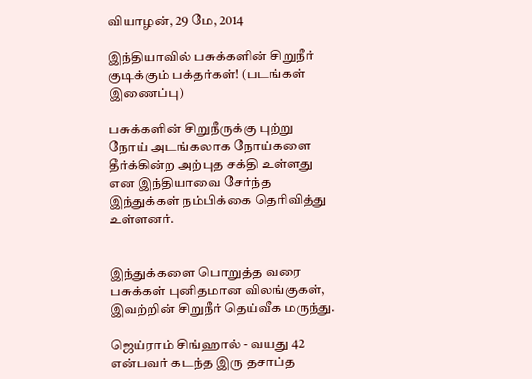வியாழன், 29 மே, 2014

இந்தியாவில் பசுக்களின் சிறுநீர் குடிக்கும் பக்தர்கள்! (படங்கள் இணைப்பு)

பசுக்களின் சிறுநீருக்கு புற்று நோய் அடங்கலாக நோய்களை தீர்க்கின்ற அற்புத சக்தி உள்ளது என இந்தியாவை சேர்ந்த இந்துக்கள் நம்பிக்கை தெரிவித்து உள்ளனர்.


இந்துக்களை பொறுத்த வரை பசுக்கள் புனிதமான விலங்குகள், இவற்றின் சிறுநீர் தெய்வீக மருந்து.

ஜெய்ராம் சிங்ஹால் - வயது 42 என்பவர் கடந்த இரு தசாப்த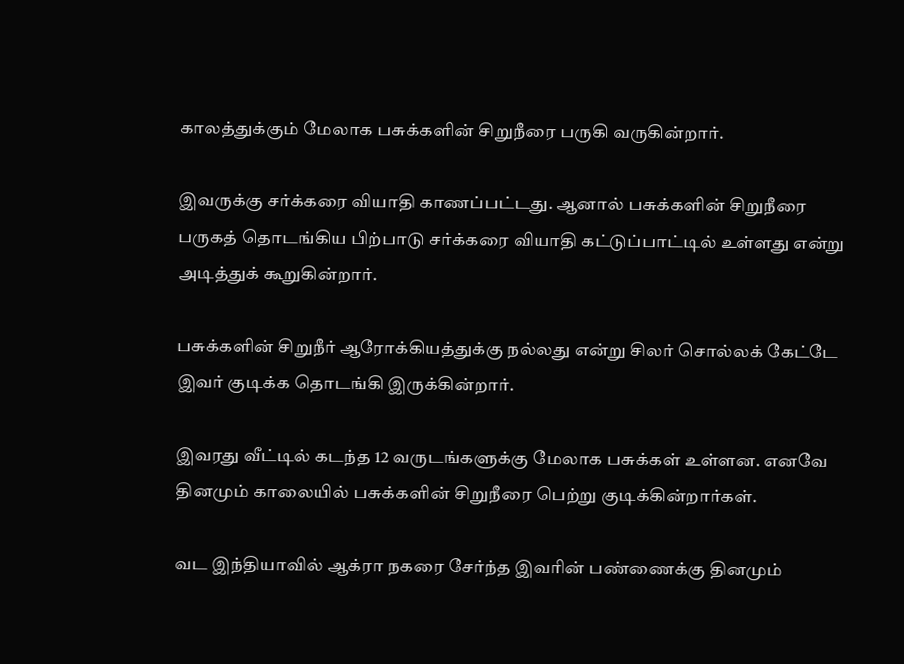காலத்துக்கும் மேலாக பசுக்களின் சிறுநீரை பருகி வருகின்றார்.

இவருக்கு சர்க்கரை வியாதி காணப்பட்டது. ஆனால் பசுக்களின் சிறுநீரை பருகத் தொடங்கிய பிற்பாடு சர்க்கரை வியாதி கட்டுப்பாட்டில் உள்ளது என்று அடித்துக் கூறுகின்றார்.

பசுக்களின் சிறுநீர் ஆரோக்கியத்துக்கு நல்லது என்று சிலர் சொல்லக் கேட்டே இவர் குடிக்க தொடங்கி இருக்கின்றார்.

இவரது வீட்டில் கடந்த 12 வருடங்களுக்கு மேலாக பசுக்கள் உள்ளன. எனவே தினமும் காலையில் பசுக்களின் சிறுநீரை பெற்று குடிக்கின்றார்கள்.

வட இந்தியாவில் ஆக்ரா நகரை சேர்ந்த இவரின் பண்ணைக்கு தினமும்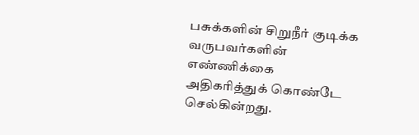பசுக்களின் சிறுநீர் குடிக்க வருபவர்களின் எண்ணிக்கை அதிகரித்துக் கொண்டே செல்கின்றது.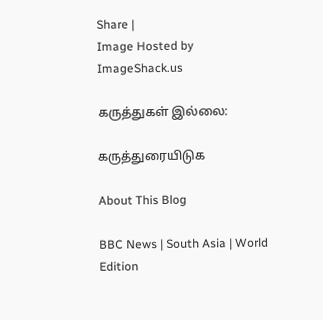Share |
Image Hosted by ImageShack.us

கருத்துகள் இல்லை:

கருத்துரையிடுக

About This Blog

BBC News | South Asia | World Edition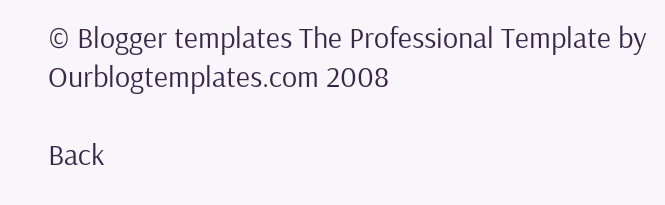© Blogger templates The Professional Template by Ourblogtemplates.com 2008

Back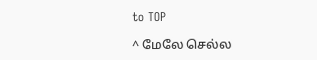to TOP

^ மேலே செல்ல